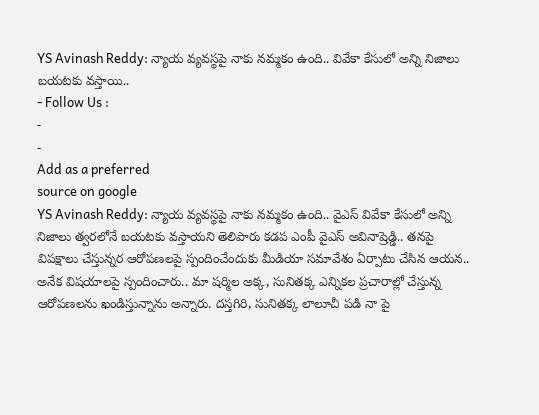YS Avinash Reddy: న్యాయ వ్యవస్థపై నాకు నమ్మకం ఉంది.. వివేకా కేసులో అన్ని నిజాలు బయటకు వస్తాయి..
- Follow Us :
-
-
Add as a preferred
source on google
YS Avinash Reddy: న్యాయ వ్యవస్థపై నాకు నమ్మకం ఉంది.. వైఎస్ వివేకా కేసులో అన్ని నిజాలు త్వరలోనే బయటకు వస్తాయని తెలిపారు కడప ఎంపీ వైఎస్ అవినాష్రెడ్డి.. తనపై విపక్షాలు చేస్తున్నర ఆరోపణలపై స్పందించేందుకు మీడియా సమావేశం ఏర్పాటు చేసిన ఆయన.. అనేక విషయాలపై స్పందించారు.. మా షర్మిల అక్క, సునితక్క ఎన్నికల ప్రచారాల్లో చేస్తున్న ఆరోపణలను ఖండిస్తున్నాను అన్నారు. దస్తగిరి, సునితక్క లాలూచీ పడి నా పై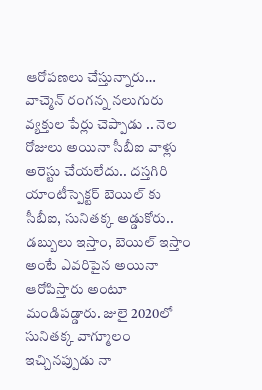ఆరోపణలు చేస్తున్నారు… వాచ్మెన్ రంగన్న నలుగురు వ్యక్తుల పేర్లు చెప్పాడు .. నెల రోజులు అయినా సీబీఐ వాళ్లు అరెస్టు చేయలేదు.. దస్తగిరి యాంటీస్పెక్టర్ బెయిల్ కు సీబీఐ, సునితక్క అడ్డుకోరు.. డబ్బులు ఇస్తాం, బెయిల్ ఇస్తాం అంటే ఎవరిపైన అయినా ఆరోపిస్తారు అంటూ మండిపడ్డారు. జులై 2020లో సునితక్క వాగ్మూలం ఇచ్చినప్పుడు నా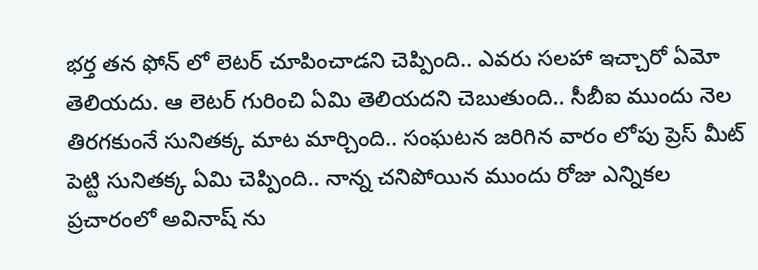భర్త తన ఫోన్ లో లెటర్ చూపించాడని చెప్పింది.. ఎవరు సలహా ఇచ్చారో ఏమో తెలియదు. ఆ లెటర్ గురించి ఏమి తెలియదని చెబుతుంది.. సీబీఐ ముందు నెల తిరగకుంనే సునితక్క మాట మార్చింది.. సంఘటన జరిగిన వారం లోపు ప్రెస్ మీట్ పెట్టి సునితక్క ఏమి చెప్పింది.. నాన్న చనిపోయిన ముందు రోజు ఎన్నికల ప్రచారంలో అవినాష్ ను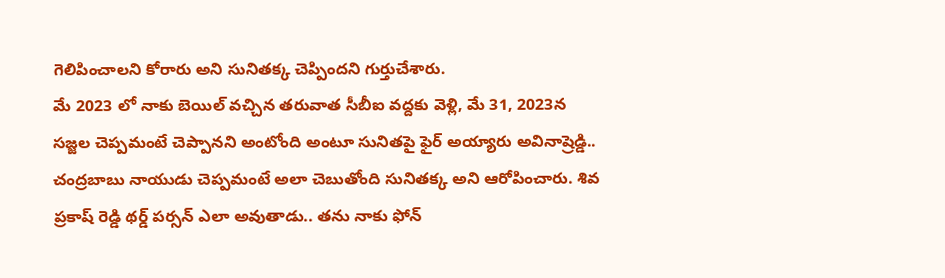గెలిపించాలని కోరారు అని సునితక్క చెప్పిందని గుర్తుచేశారు.
మే 2023 లో నాకు బెయిల్ వచ్చిన తరువాత సీబీఐ వద్దకు వెళ్లి, మే 31, 2023న సజ్జల చెప్పమంటే చెప్పానని అంటోంది అంటూ సునితపై ఫైర్ అయ్యారు అవినాష్రెడ్డి.. చంద్రబాబు నాయుడు చెప్పమంటే అలా చెబుతోంది సునితక్క అని ఆరోపించారు. శివ ప్రకాష్ రెడ్డి థర్డ్ పర్సన్ ఎలా అవుతాడు.. తను నాకు ఫోన్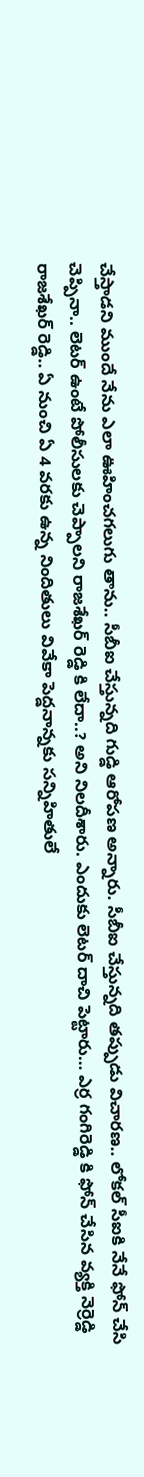చేస్తాడని ముందే నేను ఎలా ఊహించగలుగు తాను.. సీబీఐ చేస్తున్నది గుడ్డి ఆరోపణ అన్నారు. సీబీఐ చేస్తున్నది తప్పుడు విచారణ.. లోకల్ సీఐకి నేనే ఫోన్ చేసి చెప్పినా.. లెటర్ ఉంటే పోలీసులకు చెప్పాలని రాజశేఖర్ రెడ్డి కి లేదా..? అని నిలదీశారు. ఎందుకు లెటర్ దాచి పెట్టారు… ఎర్ర గంగిరెడ్డి కి ఫోన్ చేసిన వ్యక్తి నెర్రెడ్డి రాజశేఖర్ రెడ్డి.. ఏ నుంచి ఏ 4 వరకు ఉన్న నిందితులు వివేకా పెద్డనాన్నకు సన్నిహితులే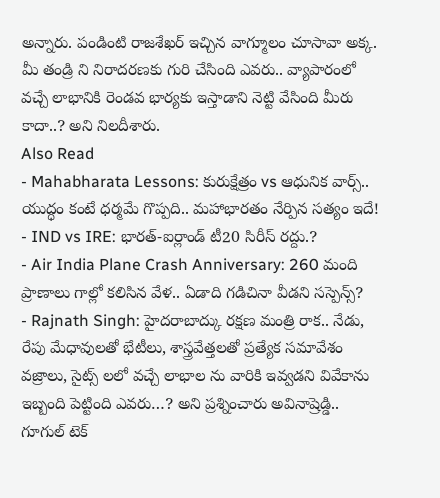అన్నారు. పండింటి రాజశేఖర్ ఇచ్చిన వాగ్మూలం చూసావా అక్క. మీ తండ్రి ని నిరాదరణకు గురి చేసింది ఎవరు.. వ్యాపారంలో వచ్చే లాభానికి రెండవ భార్యకు ఇస్తాడాని నెట్టి వేసింది మీరు కాదా..? అని నిలదీశారు.
Also Read
- Mahabharata Lessons: కురుక్షేత్రం vs ఆధునిక వార్స్.. యుద్ధం కంటే ధర్మమే గొప్పది.. మహాభారతం నేర్పిన సత్యం ఇదే!
- IND vs IRE: భారత్-ఐర్లాండ్ టీ20 సిరీస్ రద్దు.?
- Air India Plane Crash Anniversary: 260 మంది ప్రాణాలు గాల్లో కలిసిన వేళ.. ఏడాది గడిచినా వీడని సస్పెన్స్?
- Rajnath Singh: హైదరాబాద్కు రక్షణ మంత్రి రాక.. నేడు, రేపు మేధావులతో భేటీలు, శాస్త్రవేత్తలతో ప్రత్యేక సమావేశం
వజ్రాలు, సైట్స్ లలో వచ్చే లాభాల ను వారికి ఇవ్వడని వివేకాను ఇబ్బంది పెట్టింది ఎవరు…? అని ప్రశ్నించారు అవినాష్రెడ్డి.. గూగుల్ టెక్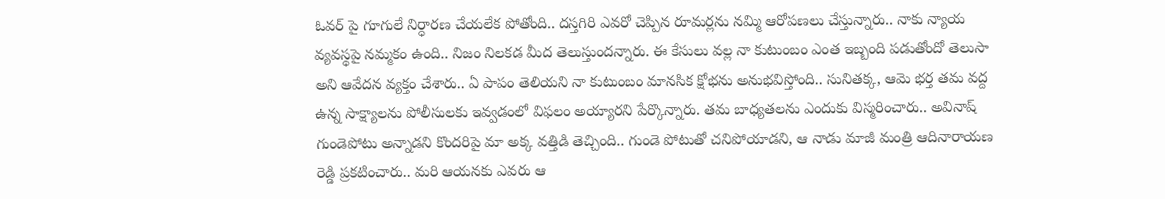ఓవర్ పై గూగులే నిర్ధారణ చేయలేక పోతోంది.. దస్తగిరి ఎవరో చెప్పిన రూమర్లను నమ్మి ఆరోపణలు చేస్తున్నారు.. నాకు న్యాయ వ్యవస్థపై నమ్మకం ఉంది.. నిజం నిలకడ మీద తెలుస్తుందన్నారు. ఈ కేసులు వల్ల నా కుటుంబం ఎంత ఇబ్బంది పడుతోందో తెలుసా అని ఆవేదన వ్యక్తం చేశారు.. ఏ పాపం తెలియని నా కుటుంబం మానసిక క్షోభను అనుభవిస్తోంది.. సునితక్క, ఆమె భర్త తమ వద్ద ఉన్న సాక్ష్యాలను పోలీసులకు ఇవ్వడంలో విఫలం అయ్యారని పేర్కొన్నారు. తమ బాధ్యతలను ఎందుకు విస్మరించారు.. అవినాష్ గుండెపోటు అన్నాడని కొందరిపై మా అక్క వత్తిడి తెచ్చింది.. గుండె పోటుతో చనిపోయాడని, ఆ నాడు మాజీ మంత్రి ఆదినారాయణ రెడ్డి ప్రకటించారు.. మరి ఆయనకు ఎవరు ఆ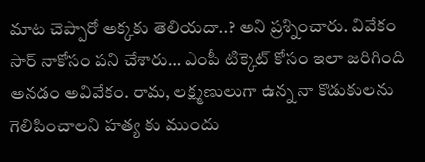మాట చెప్పారో అక్కకు తెలియదా..? అని ప్రశ్నించారు. వివేకం సార్ నాకోసం పని చేశారు… ఎంపీ టిక్కెట్ కోసం ఇలా జరిగింది అనడం అవివేకం. రామ, లక్ష్మణులుగా ఉన్న నా కొడుకులను గెలిపించాలని హత్య కు ముందు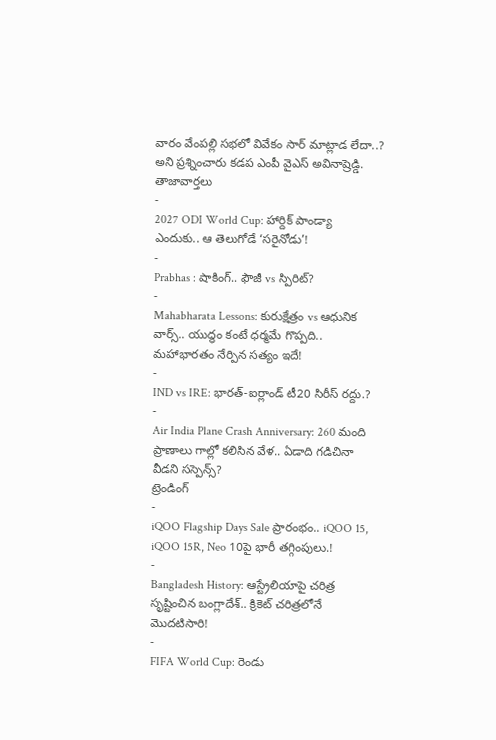వారం వేంపల్లి సభలో వివేకం సార్ మాట్లాడ లేదా..? అని ప్రశ్నించారు కడప ఎంపీ వైఎస్ అవినాష్రెడ్డి.
తాజావార్తలు
-
2027 ODI World Cup: హార్దిక్ పాండ్యా ఎందుకు.. ఆ తెలుగోడే ‘సరైనోడు’!
-
Prabhas : షాకింగ్.. ఫౌజీ vs స్పిరిట్?
-
Mahabharata Lessons: కురుక్షేత్రం vs ఆధునిక వార్స్.. యుద్ధం కంటే ధర్మమే గొప్పది.. మహాభారతం నేర్పిన సత్యం ఇదే!
-
IND vs IRE: భారత్-ఐర్లాండ్ టీ20 సిరీస్ రద్దు.?
-
Air India Plane Crash Anniversary: 260 మంది ప్రాణాలు గాల్లో కలిసిన వేళ.. ఏడాది గడిచినా వీడని సస్పెన్స్?
ట్రెండింగ్
-
iQOO Flagship Days Sale ప్రారంభం.. iQOO 15, iQOO 15R, Neo 10పై భారీ తగ్గింపులు.!
-
Bangladesh History: ఆస్ట్రేలియాపై చరిత్ర సృష్టించిన బంగ్లాదేశ్.. క్రికెట్ చరిత్రలోనే మొదటిసారి!
-
FIFA World Cup: రెండు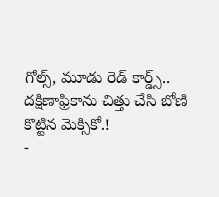గోల్స్, మూడు రెడ్ కార్డ్స్.. దక్షిణాఫ్రికాను చిత్తు చేసి బోణి కొట్టిన మెక్సికో.!
-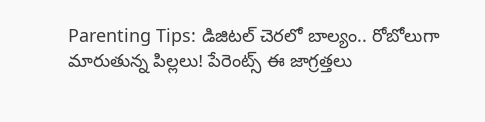Parenting Tips: డిజిటల్ చెరలో బాల్యం.. రోబోలుగా మారుతున్న పిల్లలు! పేరెంట్స్ ఈ జాగ్రత్తలు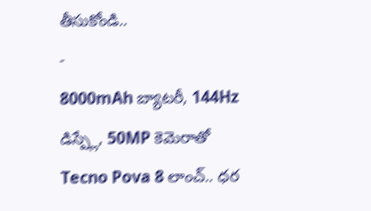తీసుకోండి..
-
8000mAh బ్యాటరీ, 144Hz డిస్ప్లే, 50MP కెమెరాతో Tecno Pova 8 లాంచ్.. ధర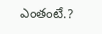ఎంతంటే.?